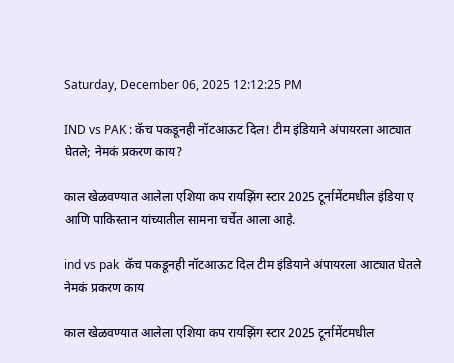Saturday, December 06, 2025 12:12:25 PM

IND vs PAK : कॅच पकडूनही नॉटआऊट दिल! टीम इंडियाने अंपायरला आट्यात घेतले; नेमकं प्रकरण काय?

काल खेळवण्यात आलेला एशिया कप रायझिंग स्टार 2025 टूर्नामेंटमधील इंडिया ए आणि पाकिस्तान यांच्यातील सामना चर्चेत आला आहे.

ind vs pak  कॅच पकडूनही नॉटआऊट दिल टीम इंडियाने अंपायरला आट्यात घेतले नेमकं प्रकरण काय

काल खेळवण्यात आलेला एशिया कप रायझिंग स्टार 2025 टूर्नामेंटमधील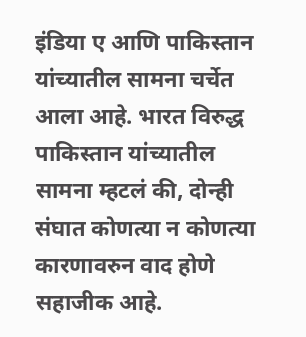इंडिया ए आणि पाकिस्तान यांच्यातील सामना चर्चेत आला आहे. भारत विरुद्ध पाकिस्तान यांच्यातील सामना म्हटलं की, दोन्ही संघात कोणत्या न कोणत्या कारणावरुन वाद होणे सहाजीक आहे.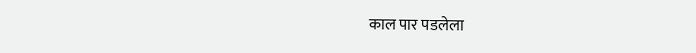काल पार पडलेला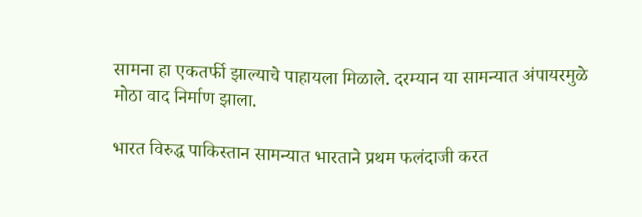सामना हा एकतर्फी झाल्याचे पाहायला मिळाले. दरम्यान या सामन्यात अंपायरमुळे मोठा वाद निर्माण झाला.

भारत विरुद्ध पाकिस्तान सामन्यात भारताने प्रथम फलंदाजी करत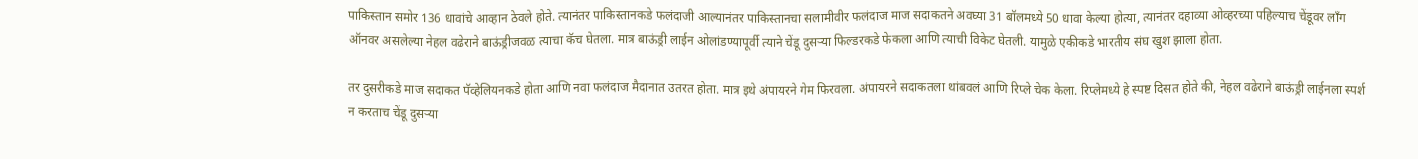पाकिस्तान समोर 136 धावांचे आव्हान ठेवले होते. त्यानंतर पाकिस्तानकडे फलंदाजी आल्यानंतर पाकिस्तानचा सलामीवीर फलंदाज माज सदाकतने अवघ्या 31 बॉलमध्ये 50 धावा केल्या होत्या, त्यानंतर दहाव्या ओव्हरच्या पहिल्याच चेंडूवर लाँग ऑनवर असलेल्या नेहल वढेराने बाऊंड्रीजवळ त्याचा कॅच घेतला. मात्र बाऊंड्री लाईन ओलांडण्यापूर्वी त्याने चेंडू दुसऱ्या फिल्डरकडे फेकला आणि त्याची विकेट घेतली. यामुळे एकीकडे भारतीय संघ खुश झाला होता.

तर दुसरीकडे माज सदाकत पॅव्हेलियनकडे होता आणि नवा फलंदाज मैदानात उतरत होता. मात्र इथे अंपायरने गेम फिरवला. अंपायरने सदाकतला थांबवलं आणि रिप्ले चेक केला. रिप्लेमध्ये हे स्पष्ट दिसत होते की, नेहल वढेराने बाऊंड्री लाईनला स्पर्श न करताच चेंडू दुसऱ्या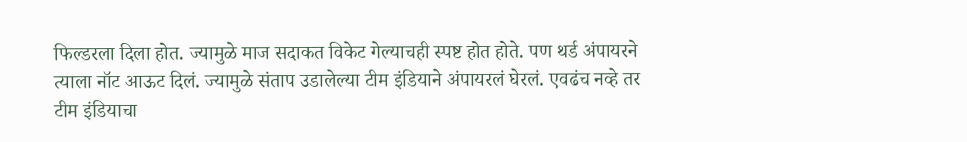फिल्डरला दिला होत. ज्यामुळे माज सदाकत विकेट गेल्याचही स्पष्ट होत होते. पण थर्ड अंपायरने त्याला नॉट आऊट दिलं. ज्यामुळे संताप उडालेल्या टीम इंडियाने अंपायरलं घेरलं. एवढंच नव्हे तर टीम इंडियाचा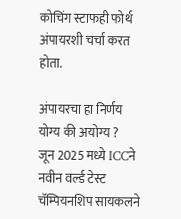कोचिंग स्टाफही फोर्थ अंपायरशी चर्चा करत होता.

अंपायरचा हा निर्णय योग्य की अयोग्य ?
जून 2025 मध्ये ICCने नवीन वर्ल्ड टेस्ट चॅम्पियनशिप सायकलने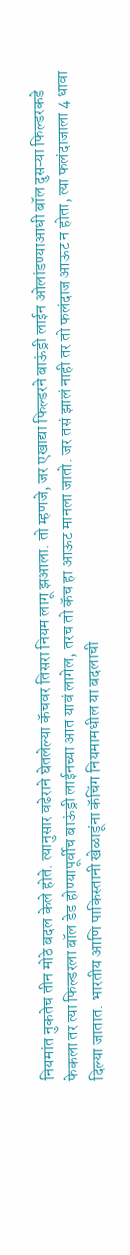नियमांत नुकतेच तीन मोठे बदल केले होते. त्यानुसार वढेराने घेतलेल्या कॅचवर तिसरा नियम लागू झआला. तो म्हणजे, जर एखाद्या फिल्डरने बाऊंड्री लाईन ओलांडण्याआधी बॉल दुसऱ्या फिल्डरकडे फेकला तर त्या फिल्डरला बॉल डेड होण्यापूर्वीच बाऊंड्री लाईनच्या आत यावं लागेल, तरच तो कॅच हा आऊट मानला जातो. जर तसं झालं नाही तर तो फलंदाज आऊट न होता, त्या फलंदाजाला 4 धावा दिल्या जातात. भारतीय आणि पाकिस्तानी खेळाडूंना कॅचिंग नियमामधील या बदलाची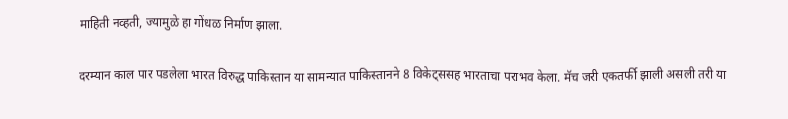माहिती नव्हती, ज्यामुळे हा गोंधळ निर्माण झाला.

दरम्यान काल पार पडलेला भारत विरुद्ध पाकिस्तान या सामन्यात पाकिस्तानने 8 विकेट्ससह भारताचा पराभव केला. मॅच जरी एकतर्फी झाली असली तरी या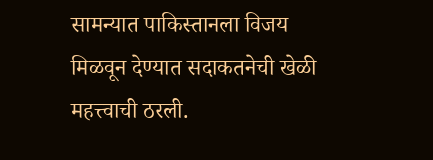सामन्यात पाकिस्तानला विजय मिळवून देण्यात सदाकतनेची खेळी महत्त्वाची ठरली.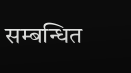सम्बन्धित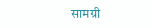सामग्री